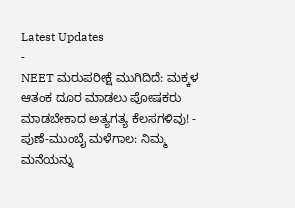Latest Updates
-
NEET ಮರುಪರೀಕ್ಷೆ ಮುಗಿದಿದೆ: ಮಕ್ಕಳ ಆತಂಕ ದೂರ ಮಾಡಲು ಪೋಷಕರು ಮಾಡಬೇಕಾದ ಅತ್ಯಗತ್ಯ ಕೆಲಸಗಳಿವು! -
ಪುಣೆ-ಮುಂಬೈ ಮಳೆಗಾಲ: ನಿಮ್ಮ ಮನೆಯನ್ನು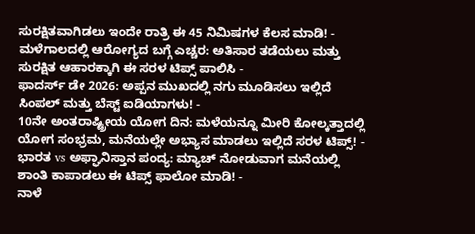ಸುರಕ್ಷಿತವಾಗಿಡಲು ಇಂದೇ ರಾತ್ರಿ ಈ 45 ನಿಮಿಷಗಳ ಕೆಲಸ ಮಾಡಿ! -
ಮಳೆಗಾಲದಲ್ಲಿ ಆರೋಗ್ಯದ ಬಗ್ಗೆ ಎಚ್ಚರ: ಅತಿಸಾರ ತಡೆಯಲು ಮತ್ತು ಸುರಕ್ಷಿತ ಆಹಾರಕ್ಕಾಗಿ ಈ ಸರಳ ಟಿಪ್ಸ್ ಪಾಲಿಸಿ -
ಫಾದರ್ಸ್ ಡೇ 2026: ಅಪ್ಪನ ಮುಖದಲ್ಲಿ ನಗು ಮೂಡಿಸಲು ಇಲ್ಲಿದೆ ಸಿಂಪಲ್ ಮತ್ತು ಬೆಸ್ಟ್ ಐಡಿಯಾಗಳು! -
10ನೇ ಅಂತರಾಷ್ಟ್ರೀಯ ಯೋಗ ದಿನ: ಮಳೆಯನ್ನೂ ಮೀರಿ ಕೋಲ್ಕತ್ತಾದಲ್ಲಿ ಯೋಗ ಸಂಭ್ರಮ, ಮನೆಯಲ್ಲೇ ಅಭ್ಯಾಸ ಮಾಡಲು ಇಲ್ಲಿದೆ ಸರಳ ಟಿಪ್ಸ್! -
ಭಾರತ vs ಅಫ್ಘಾನಿಸ್ತಾನ ಪಂದ್ಯ: ಮ್ಯಾಚ್ ನೋಡುವಾಗ ಮನೆಯಲ್ಲಿ ಶಾಂತಿ ಕಾಪಾಡಲು ಈ ಟಿಪ್ಸ್ ಫಾಲೋ ಮಾಡಿ! -
ನಾಳೆ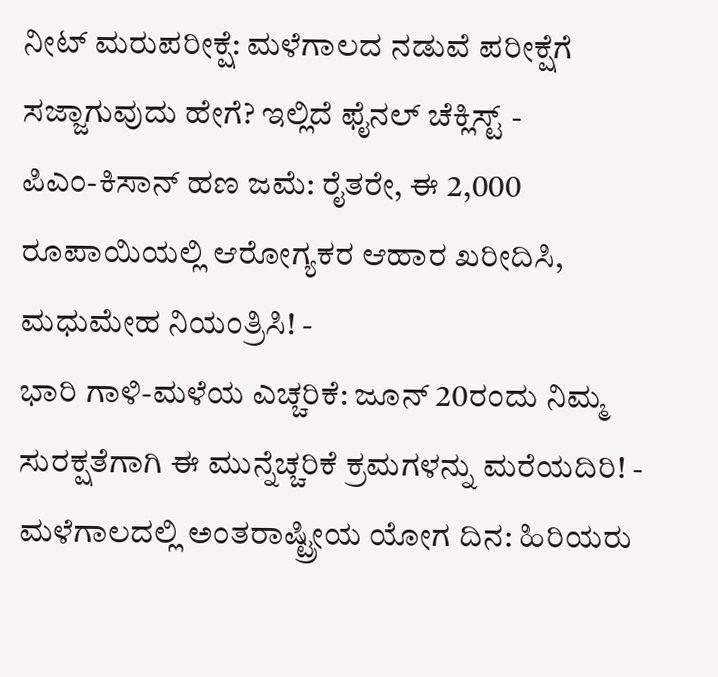ನೀಟ್ ಮರುಪರೀಕ್ಷೆ: ಮಳೆಗಾಲದ ನಡುವೆ ಪರೀಕ್ಷೆಗೆ ಸಜ್ಜಾಗುವುದು ಹೇಗೆ? ಇಲ್ಲಿದೆ ಫೈನಲ್ ಚೆಕ್ಲಿಸ್ಟ್ -
ಪಿಎಂ-ಕಿಸಾನ್ ಹಣ ಜಮೆ: ರೈತರೇ, ಈ 2,000 ರೂಪಾಯಿಯಲ್ಲಿ ಆರೋಗ್ಯಕರ ಆಹಾರ ಖರೀದಿಸಿ, ಮಧುಮೇಹ ನಿಯಂತ್ರಿಸಿ! -
ಭಾರಿ ಗಾಳಿ-ಮಳೆಯ ಎಚ್ಚರಿಕೆ: ಜೂನ್ 20ರಂದು ನಿಮ್ಮ ಸುರಕ್ಷತೆಗಾಗಿ ಈ ಮುನ್ನೆಚ್ಚರಿಕೆ ಕ್ರಮಗಳನ್ನು ಮರೆಯದಿರಿ! -
ಮಳೆಗಾಲದಲ್ಲಿ ಅಂತರಾಷ್ಟ್ರೀಯ ಯೋಗ ದಿನ: ಹಿರಿಯರು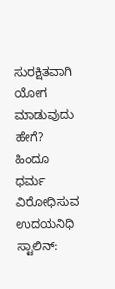ಸುರಕ್ಷಿತವಾಗಿ ಯೋಗ ಮಾಡುವುದು ಹೇಗೆ?
ಹಿಂದೂ ಧರ್ಮ ವಿರೋಧಿಸುವ ಉದಯನಿಧಿ ಸ್ಟಾಲಿನ್: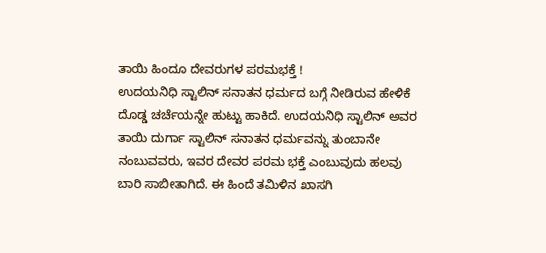ತಾಯಿ ಹಿಂದೂ ದೇವರುಗಳ ಪರಮಭಕ್ತೆ !
ಉದಯನಿಧಿ ಸ್ಟಾಲಿನ್ ಸನಾತನ ಧರ್ಮದ ಬಗ್ಗೆ ನೀಡಿರುವ ಹೇಳಿಕೆ ದೊಡ್ಡ ಚರ್ಚೆಯನ್ನೇ ಹುಟ್ಟು ಹಾಕಿದೆ. ಉದಯನಿಧಿ ಸ್ಟಾಲಿನ್ ಅವರ ತಾಯಿ ದುರ್ಗಾ ಸ್ಟಾಲಿನ್ ಸನಾತನ ಧರ್ಮವನ್ನು ತುಂಬಾನೇ ನಂಬುವವರು, ಇವರ ದೇವರ ಪರಮ ಭಕ್ತೆ ಎಂಬುವುದು ಹಲವು ಬಾರಿ ಸಾಬೀತಾಗಿದೆ. ಈ ಹಿಂದೆ ತಮಿಳಿನ ಖಾಸಗಿ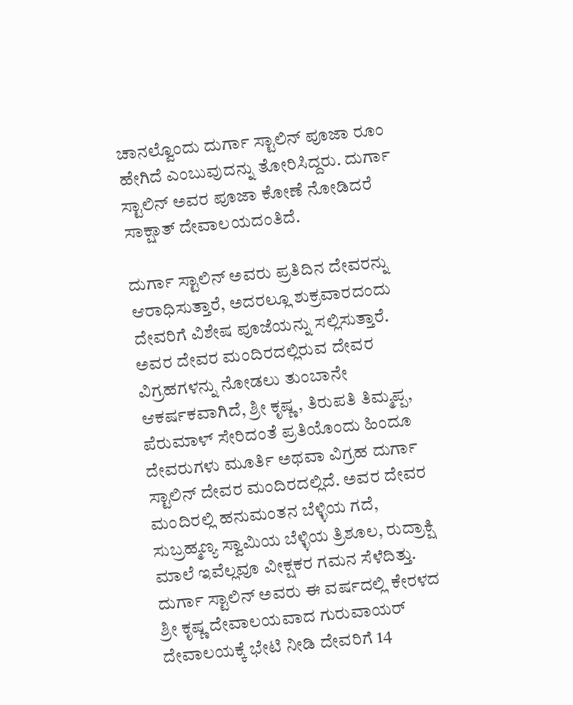ಚಾನಲ್ವೊಂದು ದುರ್ಗಾ ಸ್ಟಾಲಿನ್ ಪೂಜಾ ರೂಂ ಹೇಗಿದೆ ಎಂಬುವುದನ್ನು ತೋರಿಸಿದ್ದರು. ದುರ್ಗಾ ಸ್ಟಾಲಿನ್ ಅವರ ಪೂಜಾ ಕೋಣೆ ನೋಡಿದರೆ ಸಾಕ್ಷಾತ್ ದೇವಾಲಯದಂತಿದೆ.

ದುರ್ಗಾ ಸ್ಟಾಲಿನ್ ಅವರು ಪ್ರತಿದಿನ ದೇವರನ್ನು ಆರಾಧಿಸುತ್ತಾರೆ, ಅದರಲ್ಲೂ ಶುಕ್ರವಾರದಂದು ದೇವರಿಗೆ ವಿಶೇಷ ಪೂಜೆಯನ್ನು ಸಲ್ಲಿಸುತ್ತಾರೆ. ಅವರ ದೇವರ ಮಂದಿರದಲ್ಲಿರುವ ದೇವರ ವಿಗ್ರಹಗಳನ್ನು ನೋಡಲು ತುಂಬಾನೇ ಆಕರ್ಷಕವಾಗಿದೆ, ಶ್ರೀ ಕೃಷ್ಣ, ತಿರುಪತಿ ತಿಮ್ಮಪ್ಪ, ಪೆರುಮಾಳ್ ಸೇರಿದಂತೆ ಪ್ರತಿಯೊಂದು ಹಿಂದೂ ದೇವರುಗಳು ಮೂರ್ತಿ ಅಥವಾ ವಿಗ್ರಹ ದುರ್ಗಾ ಸ್ಟಾಲಿನ್ ದೇವರ ಮಂದಿರದಲ್ಲಿದೆ. ಅವರ ದೇವರ ಮಂದಿರಲ್ಲಿ ಹನುಮಂತನ ಬೆಳ್ಳಿಯ ಗದೆ, ಸುಬ್ರಹ್ಮಣ್ಯ ಸ್ವಾಮಿಯ ಬೆಳ್ಳಿಯ ತ್ರಿಶೂಲ, ರುದ್ರಾಕ್ಷಿ ಮಾಲೆ ಇವೆಲ್ಲವೂ ವೀಕ್ಷಕರ ಗಮನ ಸೆಳೆದಿತ್ತು.
ದುರ್ಗಾ ಸ್ಟಾಲಿನ್ ಅವರು ಈ ವರ್ಷದಲ್ಲಿ ಕೇರಳದ ಶ್ರೀ ಕೃಷ್ಣ ದೇವಾಲಯವಾದ ಗುರುವಾಯರ್ ದೇವಾಲಯಕ್ಕೆ ಭೇಟಿ ನೀಡಿ ದೇವರಿಗೆ 14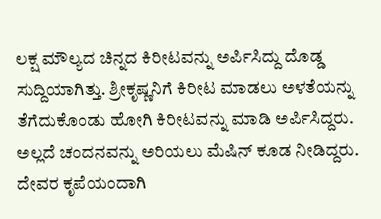ಲಕ್ಷ ಮೌಲ್ಯದ ಚಿನ್ನದ ಕಿರೀಟವನ್ನು ಅರ್ಪಿಸಿದ್ದು ದೊಡ್ಡ ಸುದ್ದಿಯಾಗಿತ್ತು. ಶ್ರೀಕೃಷ್ಣನಿಗೆ ಕಿರೀಟ ಮಾಡಲು ಅಳತೆಯನ್ನು ತೆಗೆದುಕೊಂಡು ಹೋಗಿ ಕಿರೀಟವನ್ನು ಮಾಡಿ ಅರ್ಪಿಸಿದ್ದರು. ಅಲ್ಲದೆ ಚಂದನವನ್ನು ಅರಿಯಲು ಮೆಷಿನ್ ಕೂಡ ನೀಡಿದ್ದರು.
ದೇವರ ಕೃಪೆಯಂದಾಗಿ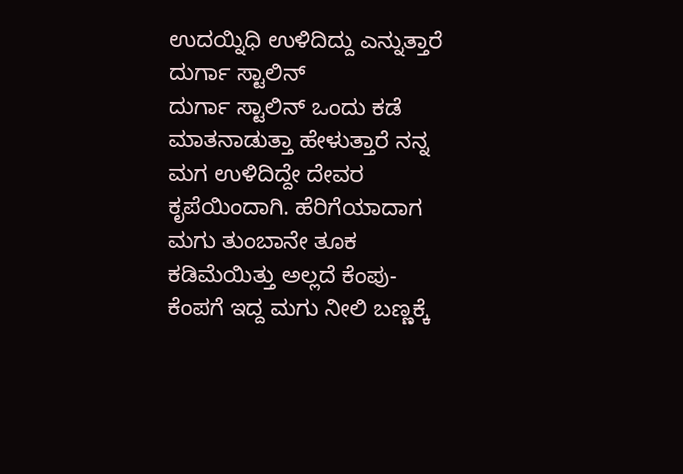ಉದಯ್ನಿಧಿ ಉಳಿದಿದ್ದು ಎನ್ನುತ್ತಾರೆ ದುರ್ಗಾ ಸ್ಟಾಲಿನ್
ದುರ್ಗಾ ಸ್ಟಾಲಿನ್ ಒಂದು ಕಡೆ ಮಾತನಾಡುತ್ತಾ ಹೇಳುತ್ತಾರೆ ನನ್ನ ಮಗ ಉಳಿದಿದ್ದೇ ದೇವರ ಕೃಪೆಯಿಂದಾಗಿ. ಹೆರಿಗೆಯಾದಾಗ ಮಗು ತುಂಬಾನೇ ತೂಕ ಕಡಿಮೆಯಿತ್ತು ಅಲ್ಲದೆ ಕೆಂಪು-ಕೆಂಪಗೆ ಇದ್ದ ಮಗು ನೀಲಿ ಬಣ್ಣಕ್ಕೆ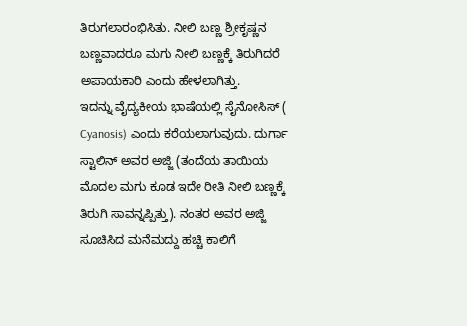ತಿರುಗಲಾರಂಭಿಸಿತು. ನೀಲಿ ಬಣ್ಣ ಶ್ರೀಕೃಷ್ಣನ ಬಣ್ಣವಾದರೂ ಮಗು ನೀಲಿ ಬಣ್ಣಕ್ಕೆ ತಿರುಗಿದರೆ ಅಪಾಯಕಾರಿ ಎಂದು ಹೇಳಲಾಗಿತ್ತು.
ಇದನ್ನು ವೈದ್ಯಕೀಯ ಭಾಷೆಯಲ್ಲಿ ಸೈನೋಸಿಸ್ ( Cyanosis) ಎಂದು ಕರೆಯಲಾಗುವುದು. ದುರ್ಗಾ ಸ್ಟಾಲಿನ್ ಅವರ ಅಜ್ಜಿ (ತಂದೆಯ ತಾಯಿಯ ಮೊದಲ ಮಗು ಕೂಡ ಇದೇ ರೀತಿ ನೀಲಿ ಬಣ್ಣಕ್ಕೆ ತಿರುಗಿ ಸಾವನ್ನಪ್ಪಿತ್ತು). ನಂತರ ಅವರ ಅಜ್ಜಿ ಸೂಚಿಸಿದ ಮನೆಮದ್ದು ಹಚ್ಚಿ ಕಾಲಿಗೆ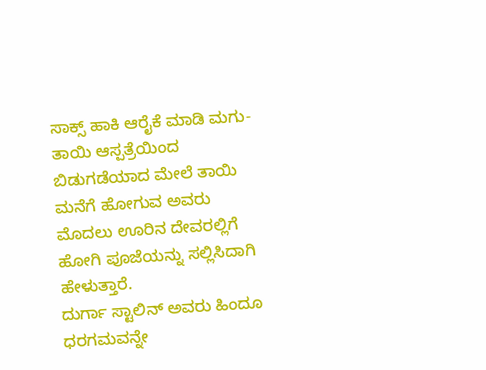ಸಾಕ್ಸ್ ಹಾಕಿ ಆರೈಕೆ ಮಾಡಿ ಮಗು-ತಾಯಿ ಆಸ್ಪತ್ರೆಯಿಂದ ಬಿಡುಗಡೆಯಾದ ಮೇಲೆ ತಾಯಿ ಮನೆಗೆ ಹೋಗುವ ಅವರು ಮೊದಲು ಊರಿನ ದೇವರಲ್ಲಿಗೆ ಹೋಗಿ ಪೂಜೆಯನ್ನು ಸಲ್ಲಿಸಿದಾಗಿ ಹೇಳುತ್ತಾರೆ.
ದುರ್ಗಾ ಸ್ಟಾಲಿನ್ ಅವರು ಹಿಂದೂ ಧರಗಮವನ್ನೇ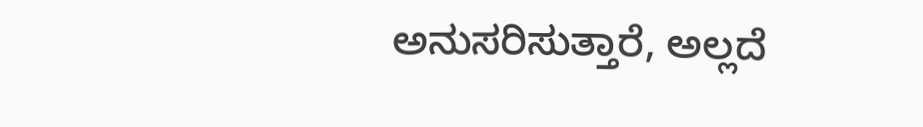ಅನುಸರಿಸುತ್ತಾರೆ, ಅಲ್ಲದೆ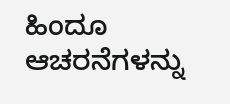ಹಿಂದೂ ಆಚರನೆಗಳನ್ನು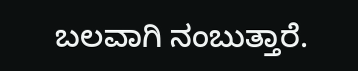ಬಲವಾಗಿ ನಂಬುತ್ತಾರೆ.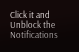Click it and Unblock the Notifications